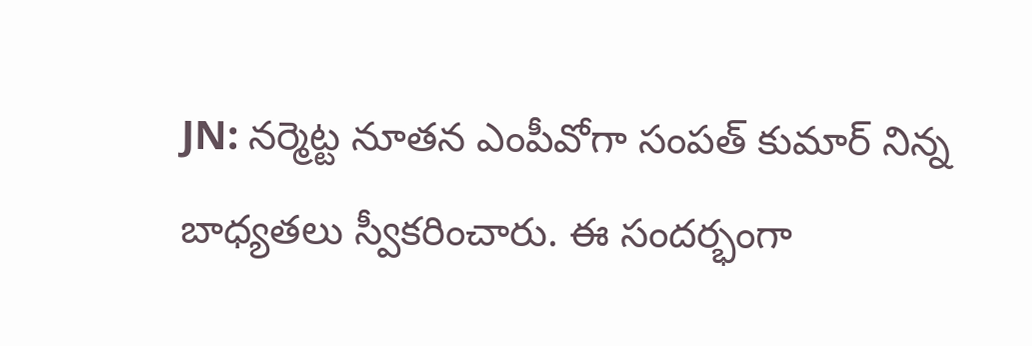JN: నర్మెట్ట నూతన ఎంపీవోగా సంపత్ కుమార్ నిన్న బాధ్యతలు స్వీకరించారు. ఈ సందర్భంగా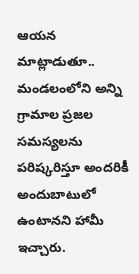ఆయన మాట్లాడుతూ.. మండలంలోని అన్ని గ్రామాల ప్రజల సమస్యలను పరిష్కరిస్తూ అందరికీ అందుబాటులో ఉంటానని హామీ ఇచ్చారు.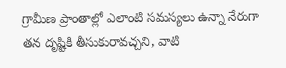గ్రామీణ ప్రాంతాల్లో ఎలాంటి సమస్యలు ఉన్నా నేరుగా తన దృష్టికి తీసుకురావచ్చని, వాటి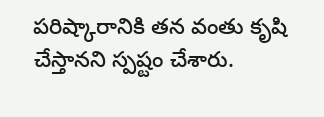పరిష్కారానికి తన వంతు కృషి చేస్తానని స్పష్టం చేశారు.